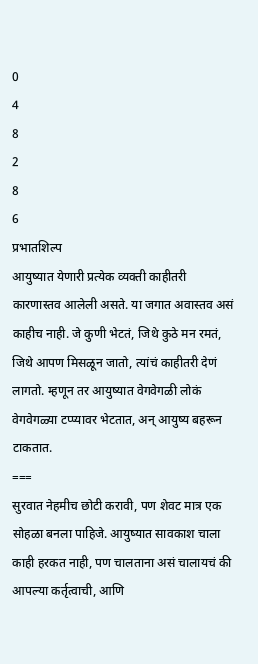0
4
8
2
8
6
प्रभातशिल्प
आयुष्यात येणारी प्रत्येक व्यक्ती काहीतरी कारणास्तव आलेली असते. या जगात अवास्तव असं काहीच नाही. जे कुणी भेटतं, जिथे कुठे मन रमतं, जिथे आपण मिसळून जातो, त्यांचं काहीतरी देणं लागतो. म्हणून तर आयुष्यात वेगवेगळी लोकं वेगवेगळ्या टप्प्यावर भेटतात, अन् आयुष्य बहरून टाकतात.
===
सुरवात नेहमीच छोटी करावी, पण शेवट मात्र एक सोहळा बनला पाहिजे. आयुष्यात सावकाश चाला काही हरकत नाही, पण चालताना असं चालायचं की आपल्या कर्तृत्वाची, आणि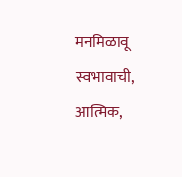मनमिळावू स्वभावाची, आत्मिक,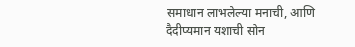समाधान लाभलेल्या मनाची, आणि दैदीप्यमान यशाची सोन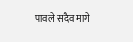पावले सदैव मागे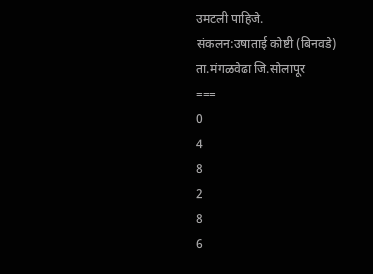उमटली पाहिजे.
संकलन:उषाताई कोष्टी (बिनवडे)
ता.मंगळवेढा जि.सोलापूर
===
0
4
8
2
8
6